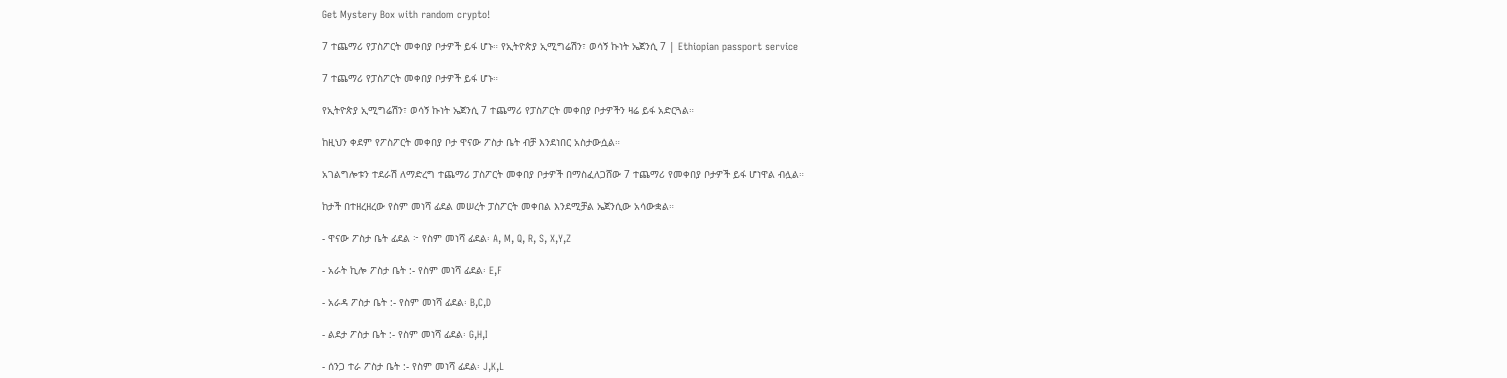Get Mystery Box with random crypto!

7 ተጨማሪ የፓስፖርት መቀበያ ቦታዎች ይፋ ሆኑ። የኢትዮጵያ ኢሚግሬሽን፣ ወሳኝ ኩነት ኤጀንሲ 7 | Ethiopian passport service

7 ተጨማሪ የፓስፖርት መቀበያ ቦታዎች ይፋ ሆኑ።

የኢትዮጵያ ኢሚግሬሽን፣ ወሳኝ ኩነት ኤጀንሲ 7 ተጨማሪ የፓስፖርት መቀበያ ቦታዎችን ዛሬ ይፋ አድርጓል።

ከዚህን ቀደም የፖስፖርት መቀበያ ቦታ ዋናው ፖስታ ቤት ብቻ እንደነበር አስታውሷል።

አገልግሎቱን ተደራሽ ለማድረግ ተጨማሪ ፓስፖርት መቀበያ ቦታዎች በማስፈለጋሸው 7 ተጨማሪ የመቀበያ ቦታዎች ይፋ ሆነዋል ብሏል።

ከታች በተዘረዘረው የስም መነሻ ፊደል መሠረት ፓስፖርት መቀበል እንደሚቻል ኤጀንሲው አሳውቋል።

- ዋናው ፖስታ ቤት ፊደል ፦ የስም መነሻ ፊደል፡ A, M, Q, R, S, X,Y,Z

- አራት ኪሎ ፖስታ ቤት :- የስም መነሻ ፊደል፡ E,F

- አራዳ ፖስታ ቤት :- የስም መነሻ ፊደል፡ B,C,D

- ልደታ ፖስታ ቤት :- የስም መነሻ ፊደል፡ G,H,I

- ሰንጋ ተራ ፖስታ ቤት :- የስም መነሻ ፊደል፡ J,K,L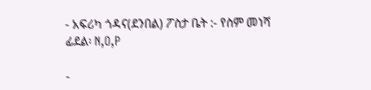- አፍሪካ ጎዳና(ደንበል) ፖስታ ቤት :- የስም መነሻ ፊደል፡ N,O,P

-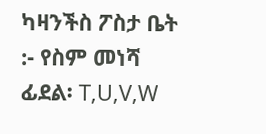ካዛንችስ ፖስታ ቤት :- የስም መነሻ ፊደል፡ T,U,V,W